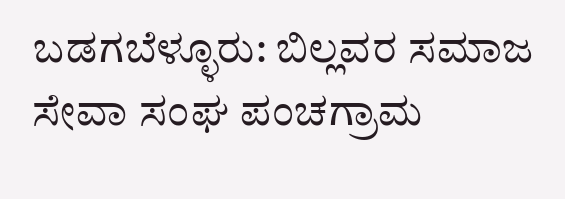ಬಡಗಬೆಳ್ಳೂರು: ಬಿಲ್ಲವರ ಸಮಾಜ ಸೇವಾ ಸಂಘ ಪಂಚಗ್ರಾಮ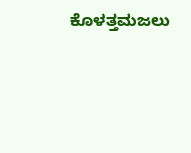ಕೊಳತ್ತಮಜಲು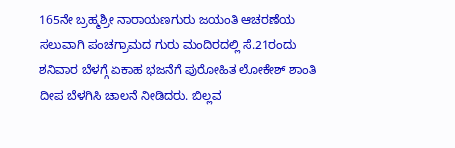165ನೇ ಬ್ರಹ್ಮಶ್ರೀ ನಾರಾಯಣಗುರು ಜಯಂತಿ ಆಚರಣೆಯ ಸಲುವಾಗಿ ಪಂಚಗ್ರಾಮದ ಗುರು ಮಂದಿರದಲ್ಲಿ ಸೆ.21ರಂದು ಶನಿವಾರ ಬೆಳಗ್ಗೆ ಏಕಾಹ ಭಜನೆಗೆ ಪುರೋಹಿತ ಲೋಕೇಶ್ ಶಾಂತಿ ದೀಪ ಬೆಳಗಿಸಿ ಚಾಲನೆ ನೀಡಿದರು. ಬಿಲ್ಲವ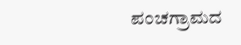ಪಂಚಗ್ರಾಮದ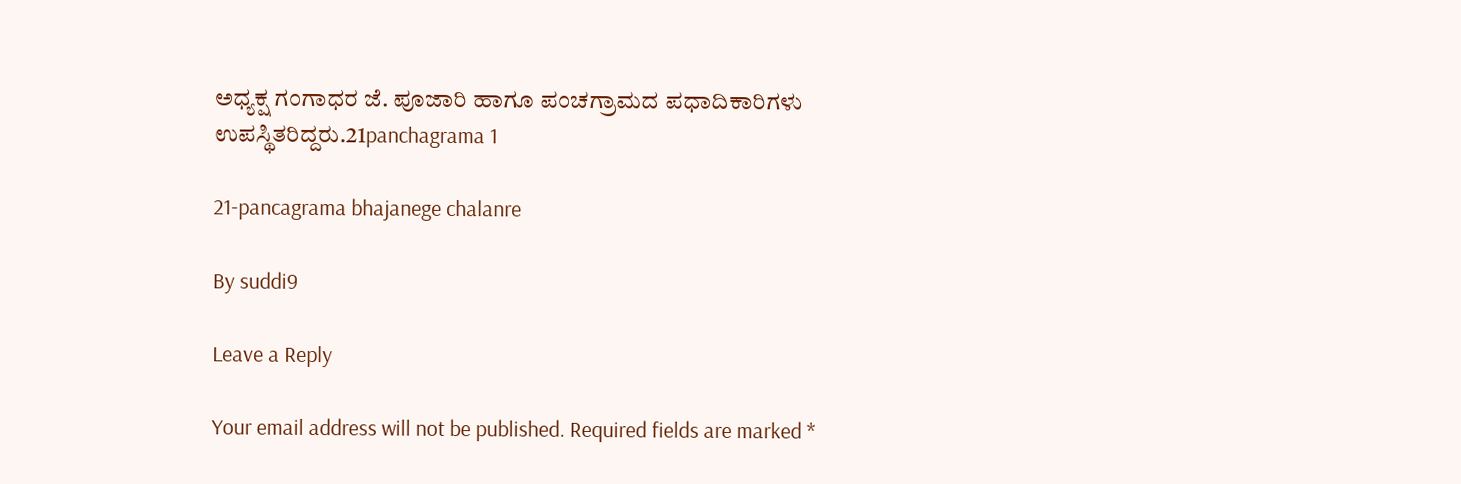ಅಧ್ಯಕ್ಷ ಗಂಗಾಧರ ಜೆ. ಪೂಜಾರಿ ಹಾಗೂ ಪಂಚಗ್ರಾಮದ ಪಧಾದಿಕಾರಿಗಳು ಉಪಸ್ಥಿತರಿದ್ದರು.21panchagrama 1

21-pancagrama bhajanege chalanre

By suddi9

Leave a Reply

Your email address will not be published. Required fields are marked *